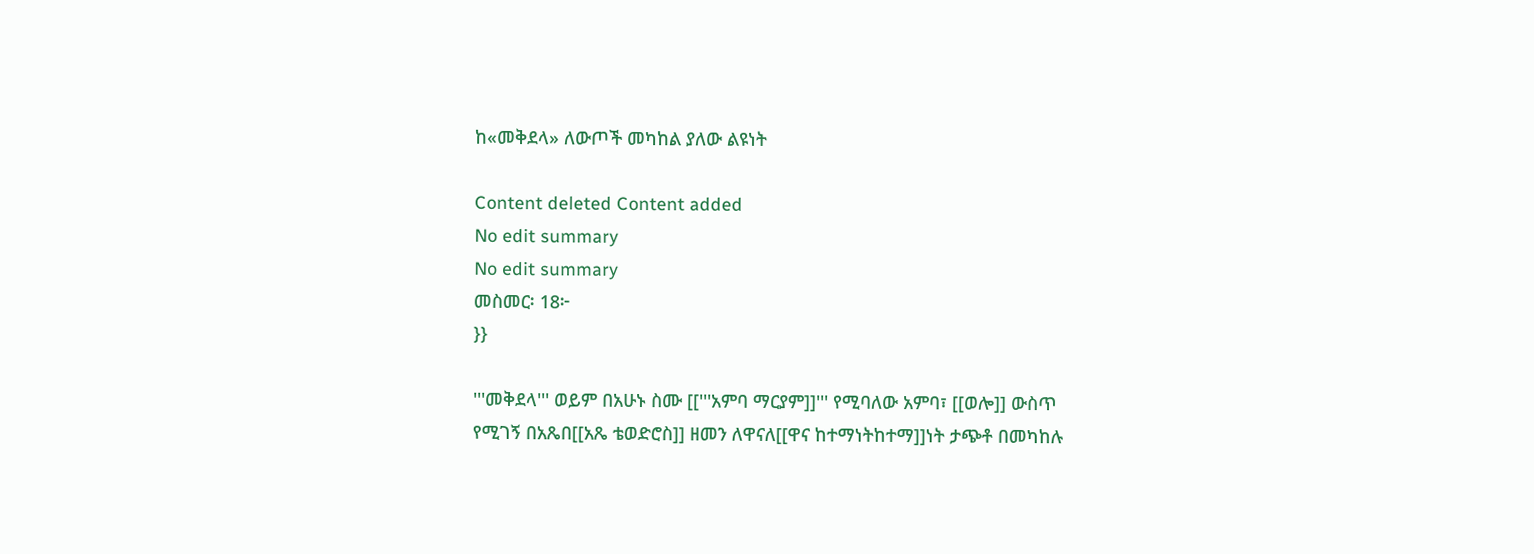ከ«መቅደላ» ለውጦች መካከል ያለው ልዩነት

Content deleted Content added
No edit summary
No edit summary
መስመር፡ 18፦
}}

'''መቅደላ''' ወይም በአሁኑ ስሙ [['''አምባ ማርያም]]''' የሚባለው አምባ፣ [[ወሎ]] ውስጥ የሚገኝ በአጼበ[[አጼ ቴወድሮስ]] ዘመን ለዋናለ[[ዋና ከተማነትከተማ]]ነት ታጭቶ በመካከሉ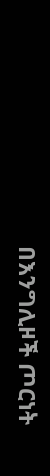በእንግሊዞች ጦርነት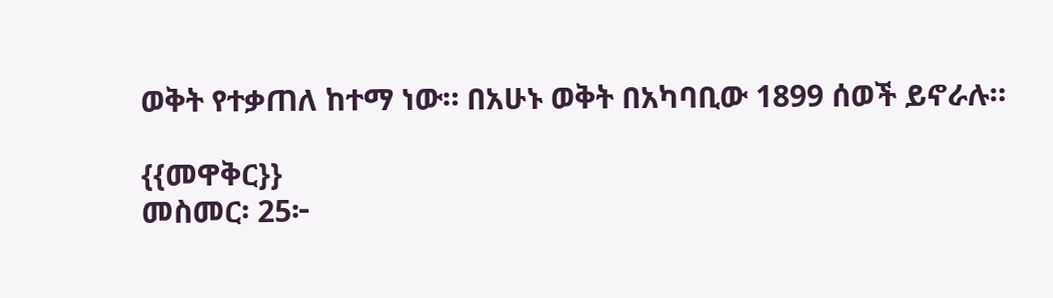ወቅት የተቃጠለ ከተማ ነው። በአሁኑ ወቅት በአካባቢው 1899 ሰወች ይኖራሉ።

{{መዋቅር}}
መስመር፡ 25፦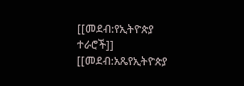[[መደብ:የኢትዮጵያ ተራሮች]]
[[መደብ:አጼየኢትዮጵያ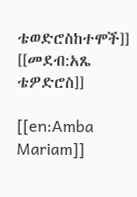ቴወድሮስከተሞች]]
[[መደብ:አጼ ቴዎድሮስ]]

[[en:Amba Mariam]]